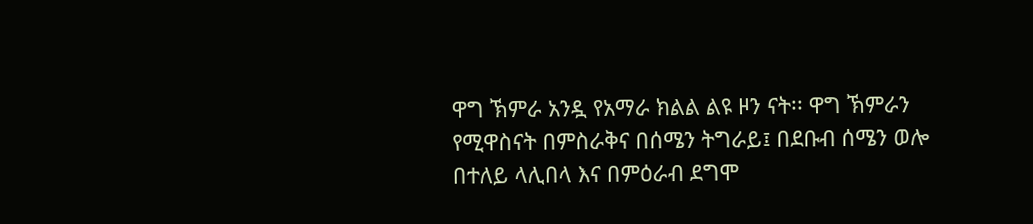ዋግ ኽምራ አንዷ የአማራ ክልል ልዩ ዞን ናት፡፡ ዋግ ኽምራን የሚዋስናት በምስራቅና በሰሜን ትግራይ፤ በደቡብ ሰሜን ወሎ በተለይ ላሊበላ እና በምዕራብ ደግሞ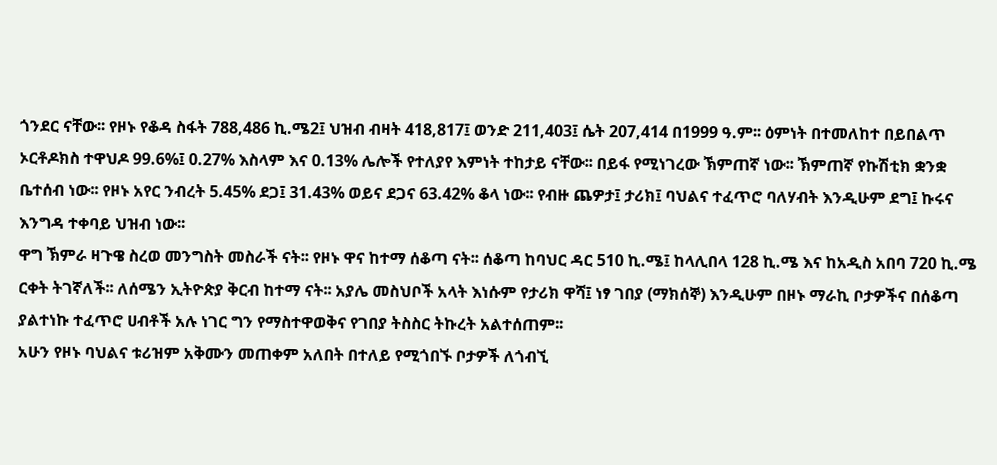ጎንደር ናቸው፡፡ የዞኑ የቆዳ ስፋት 788,486 ኪ.ሜ2፤ ህዝብ ብዛት 418,817፤ ወንድ 211,403፤ ሴት 207,414 በ1999 ዓ.ም፡፡ ዕምነት በተመለከተ በይበልጥ ኦርቶዶክስ ተዋህዶ 99.6%፤ 0.27% እስላም እና 0.13% ሌሎች የተለያየ እምነት ተከታይ ናቸው፡፡ በይፋ የሚነገረው ኽምጠኛ ነው፡፡ ኽምጠኛ የኩሽቲክ ቋንቋ ቤተሰብ ነው፡፡ የዞኑ አየር ንብረት 5.45% ደጋ፤ 31.43% ወይና ደጋና 63.42% ቆላ ነው፡፡ የብዙ ጨዎታ፤ ታሪክ፤ ባህልና ተፈጥሮ ባለሃብት እንዲሁም ደግ፤ ኩሩና እንግዳ ተቀባይ ህዝብ ነው፡፡
ዋግ ኽምራ ዛጉዌ ስረወ መንግስት መስራች ናት፡፡ የዞኑ ዋና ከተማ ሰቆጣ ናት፡፡ ሰቆጣ ከባህር ዳር 510 ኪ.ሜ፤ ከላሊበላ 128 ኪ.ሜ እና ከአዲስ አበባ 720 ኪ.ሜ ርቀት ትገኛለች፡፡ ለሰሜን ኢትዮጵያ ቅርብ ከተማ ናት፡፡ አያሌ መስህቦች አላት እነሱም የታሪክ ዋሻ፤ ነፃ ገበያ (ማክሰኞ) እንዲሁም በዞኑ ማራኪ ቦታዎችና በሰቆጣ ያልተነኩ ተፈጥሮ ሀብቶች አሉ ነገር ግን የማስተዋወቅና የገበያ ትስስር ትኩረት አልተሰጠም፡፡
አሁን የዞኑ ባህልና ቱሪዝም አቅሙን መጠቀም አለበት በተለይ የሚጎበኙ ቦታዎች ለጎብኚ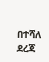በተሻለ ደረጃ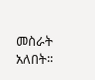መስራት አለበት፡፡